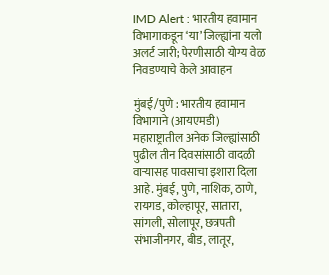IMD Alert : भारतीय हवामान विभागाकडून ‘या’ जिल्ह्यांना यलो अलर्ट जारी; पेरणीसाठी योग्य वेळ निवडण्याचे केले आवाहन

मुंबई/पुणे : भारतीय हवामान विभागाने (आयएमडी) महाराष्ट्रातील अनेक जिल्ह्यांसाठी पुढील तीन दिवसांसाठी वादळी वाऱ्यासह पावसाचा इशारा दिला आहे. मुंबई, पुणे, नाशिक, ठाणे, रायगड, कोल्हापूर, सातारा, सांगली, सोलापूर, छत्रपती संभाजीनगर, बीड, लातूर,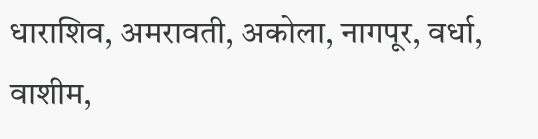धाराशिव, अमरावती, अकोला, नागपूर, वर्धा, वाशीम,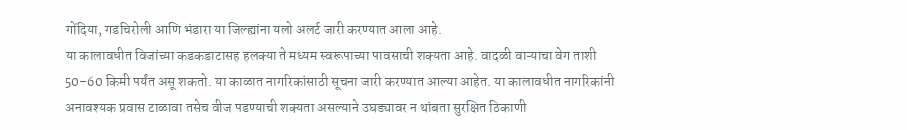गोंदिया, गडचिरोली आणि भंडारा या जिल्ह्यांना यलो अलर्ट जारी करण्यात आला आहे.
या कालावधीत विजांच्या कडकडाटासह हलक्या ते मध्यम स्वरूपाच्या पावसाची शक्यता आहे. वादळी वाऱ्याचा वेग ताशी 50–60 किमी पर्यंत असू शकतो. या काळात नागरिकांसाठी सूचना जारी करण्यात आल्या आहेत. या कालावधीत नागरिकांनी अनावश्यक प्रवास टाळावा तसेच वीज पडण्याची शक्यता असल्याने उघड्यावर न थांबता सुरक्षित ठिकाणी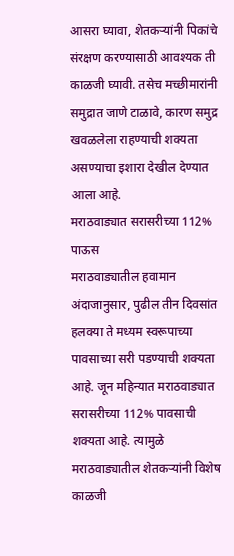आसरा घ्यावा, शेतकऱ्यांनी पिकांचे संरक्षण करण्यासाठी आवश्यक ती काळजी घ्यावी. तसेच मच्छीमारांनी समुद्रात जाणे टाळावे, कारण समुद्र खवळलेला राहण्याची शक्यता असण्याचा इशारा देखील देण्यात आला आहे.
मराठवाड्यात सरासरीच्या 112% पाऊस
मराठवाड्यातील हवामान अंदाजानुसार, पुढील तीन दिवसांत हलक्या ते मध्यम स्वरूपाच्या पावसाच्या सरी पडण्याची शक्यता आहे. जून महिन्यात मराठवाड्यात सरासरीच्या 112% पावसाची शक्यता आहे. त्यामुळे मराठवाड्यातील शेतकऱ्यांनी विशेष काळजी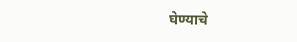घेण्याचे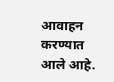आवाहन करण्यात आले आहे.